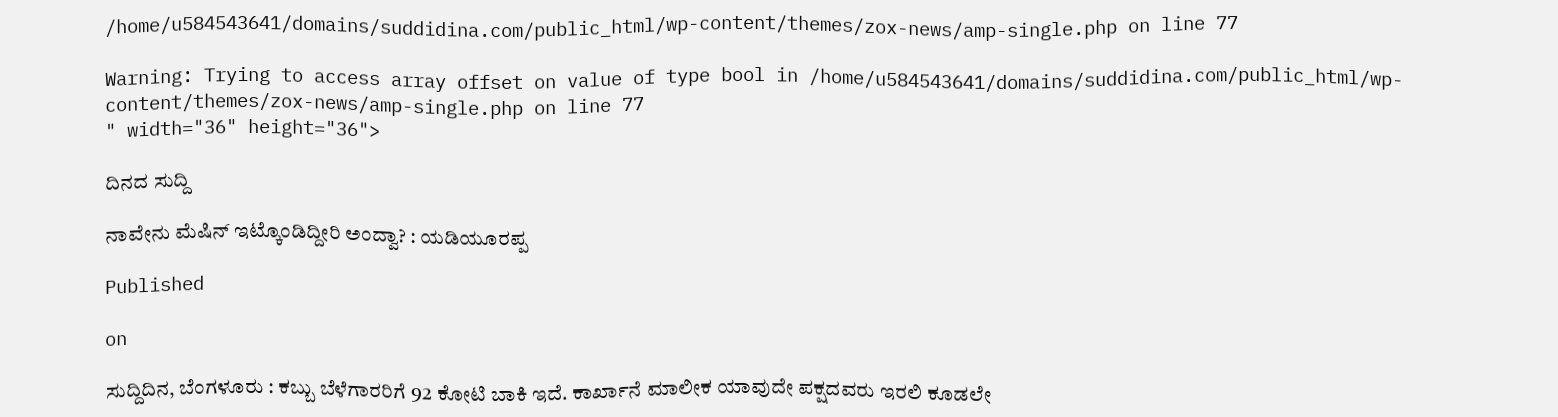/home/u584543641/domains/suddidina.com/public_html/wp-content/themes/zox-news/amp-single.php on line 77

Warning: Trying to access array offset on value of type bool in /home/u584543641/domains/suddidina.com/public_html/wp-content/themes/zox-news/amp-single.php on line 77
" width="36" height="36">

ದಿನದ ಸುದ್ದಿ

ನಾವೇನು ಮೆಷಿನ್ ಇಟ್ಕೊಂಡಿದ್ದೀರಿ ಅಂದ್ವಾ? : ಯಡಿಯೂರಪ್ಪ

Published

on

ಸುದ್ದಿದಿನ, ಬೆಂಗಳೂರು : ಕಬ್ಬು ಬೆಳೆಗಾರರಿಗೆ 92 ಕೋಟಿ ಬಾಕಿ ಇದೆ. ಕಾರ್ಖಾನೆ ಮಾಲೀಕ ಯಾವುದೇ ಪಕ್ಷದವರು ಇರಲಿ ಕೂಡಲೇ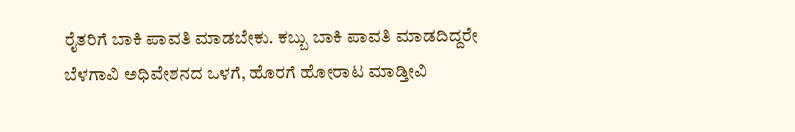ರೈತರಿಗೆ ಬಾಕಿ ಪಾವತಿ ಮಾಡಬೇಕು. ಕಬ್ಬು ಬಾಕಿ ಪಾವತಿ ಮಾಡದಿದ್ದರೇ ಬೆಳಗಾವಿ ಅಧಿವೇಶನದ ಒಳಗೆ, ಹೊರಗೆ ಹೋರಾಟ ಮಾಡ್ತೀವಿ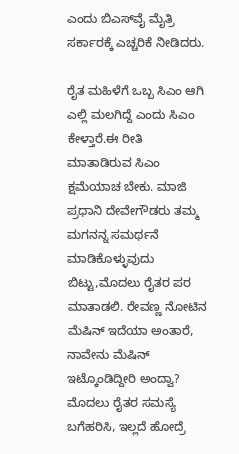ಎಂದು ಬಿಎಸ್‌ವೈ ಮೈತ್ರಿ ಸರ್ಕಾರಕ್ಕೆ ಎಚ್ಚರಿಕೆ ನೀಡಿದರು.

ರೈತ ಮಹಿಳೆಗೆ ಒಬ್ಬ ಸಿಎಂ ಆಗಿ ಎಲ್ಲಿ‌ ಮಲಗಿದ್ದೆ ಎಂದು ಸಿಎಂ ಕೇಳ್ತಾರೆ.ಈ ರೀತಿ ಮಾತಾಡಿರುವ ಸಿಎಂ ಕ್ಷಮೆಯಾಚ ಬೇಕು. ಮಾಜಿ ಪ್ರಧಾನಿ ದೇವೇಗೌಡರು ತಮ್ಮ ಮಗನನ್ನ ಸಮರ್ಥನೆ ಮಾಡಿಕೊಳ್ಳುವುದು ಬಿಟ್ಟು,ಮೊದಲು ರೈತರ ಪರ ಮಾತಾಡಲಿ. ರೇವಣ್ಣ ನೋಟಿನ ಮೆಷಿನ್ ಇದೆಯಾ ಅಂತಾರೆ, ನಾವೇನು ಮೆಷಿನ್ ಇಟ್ಕೊಂಡಿದ್ದೀರಿ ಅಂದ್ವಾ? ಮೊದಲು ರೈತರ ಸಮಸ್ಯೆ ಬಗೆಹರಿಸಿ, ಇಲ್ಲದೆ ಹೋದ್ರೆ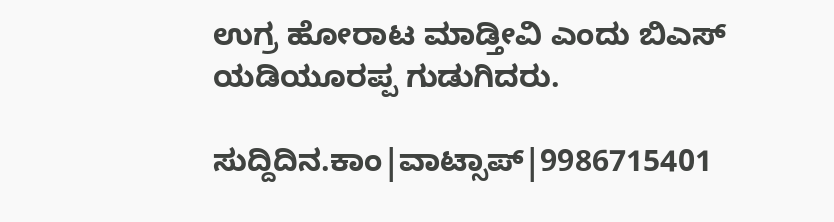ಉಗ್ರ ಹೋರಾಟ ಮಾಡ್ತೀವಿ ಎಂದು ಬಿಎಸ್ ಯಡಿಯೂರಪ್ಪ ಗುಡುಗಿದರು.

ಸುದ್ದಿದಿನ.ಕಾಂ|ವಾಟ್ಸಾಪ್|9986715401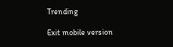Trending

Exit mobile version